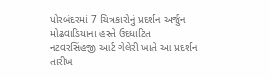પોરબંદરમાં 7 ચિત્રકારોનું પ્રદર્શન અર્જુન મોઢવાડિયાના હસ્તે ઉદધાટિત
નટવરસિંહજી આર્ટ ગેલેરી ખાતે આ પ્રદર્શન તારીખ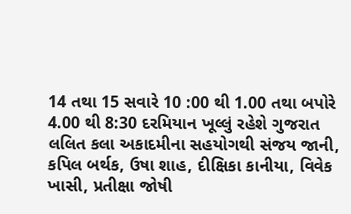14 તથા 15 સવારે 10 :00 થી 1.00 તથા બપોરે 4.00 થી 8:30 દરમિયાન ખૂલ્લું રહેશે ગુજરાત લલિત કલા અકાદમીના સહયોગથી સંજય જાની, કપિલ બર્થક, ઉષા શાહ, દીક્ષિકા કાનીયા, વિવેક ખાસી, પ્રતીક્ષા જોષી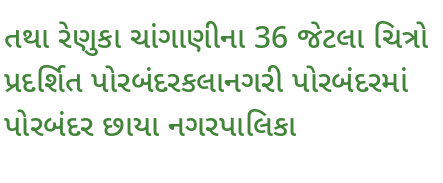તથા રેણુકા ચાંગાણીના 36 જેટલા ચિત્રો પ્રદર્શિત પોરબંદરકલાનગરી પોરબંદરમાં પોરબંદર છાયા નગરપાલિકા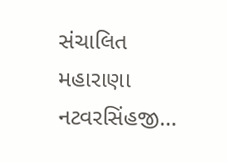સંચાલિત મહારાણા નટવરસિંહજી…